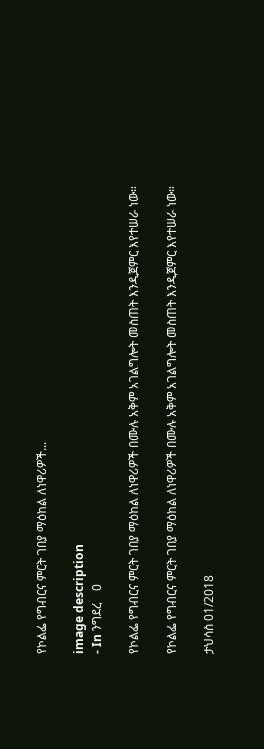የኮልፌ የግብርና ምርት ገበያ ማዕከል ለነዋሪዎች...

image description
- In ንግደረ    0

የኮልፌ የግብርና ምርት ገበያ ማዕከል ለነዋሪዎች በሙሉ አቅም አገልግሎት መስጠት እንዲጀምር እየተሠራ ነው።

የኮልፌ የግብርና ምርት ገበያ ማዕከል ለነዋሪዎች በሙሉ አቅም አገልግሎት መስጠት እንዲጀምር እየተሠራ ነው።

ታህሳስ 01/2018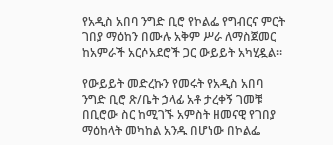የአዲስ አበባ ንግድ ቢሮ የኮልፌ የግብርና ምርት ገበያ ማዕከን በሙሉ አቅም ሥራ ለማስጀመር ከአምራች አርሶአደሮች ጋር ውይይት አካሂዷል።

የውይይት መድረኩን የመሩት የአዲስ አበባ ንግድ ቢሮ ጽ/ቤት ኃላፊ አቶ ታረቀኝ ገመቹ በቢሮው ስር ከሚገኙ አምስት ዘመናዊ የገበያ ማዕከላት መካከል አንዱ በሆነው በኮልፌ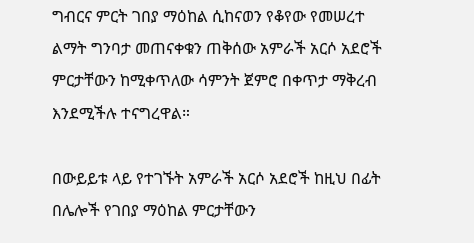ግብርና ምርት ገበያ ማዕከል ሲከናወን የቆየው የመሠረተ ልማት ግንባታ መጠናቀቁን ጠቅሰው አምራች አርሶ አደሮች ምርታቸውን ከሚቀጥለው ሳምንት ጀምሮ በቀጥታ ማቅረብ እንደሚችሉ ተናግረዋል።

በውይይቱ ላይ የተገኙት አምራች አርሶ አደሮች ከዚህ በፊት በሌሎች የገበያ ማዕከል ምርታቸውን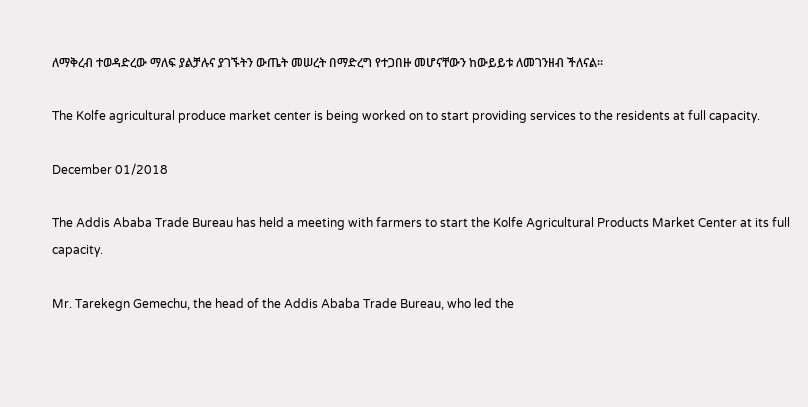ለማቅረብ ተወዳድረው ማለፍ ያልቻሉና ያገኙትን ውጤት መሠረት በማድረግ የተጋበዙ መሆናቸውን ከውይይቱ ለመገንዘብ ችለናል።

The Kolfe agricultural produce market center is being worked on to start providing services to the residents at full capacity.

December 01/2018

The Addis Ababa Trade Bureau has held a meeting with farmers to start the Kolfe Agricultural Products Market Center at its full capacity.

Mr. Tarekegn Gemechu, the head of the Addis Ababa Trade Bureau, who led the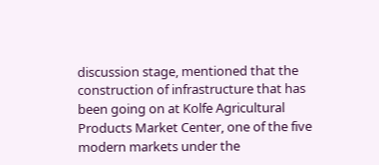discussion stage, mentioned that the construction of infrastructure that has been going on at Kolfe Agricultural Products Market Center, one of the five modern markets under the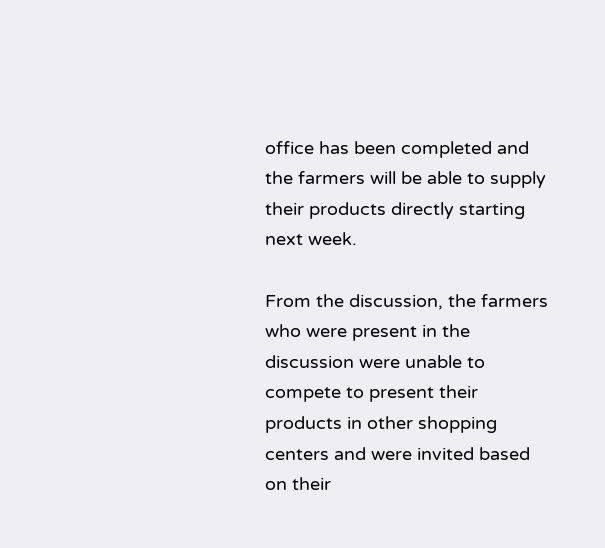office has been completed and the farmers will be able to supply their products directly starting next week.

From the discussion, the farmers who were present in the discussion were unable to compete to present their products in other shopping centers and were invited based on their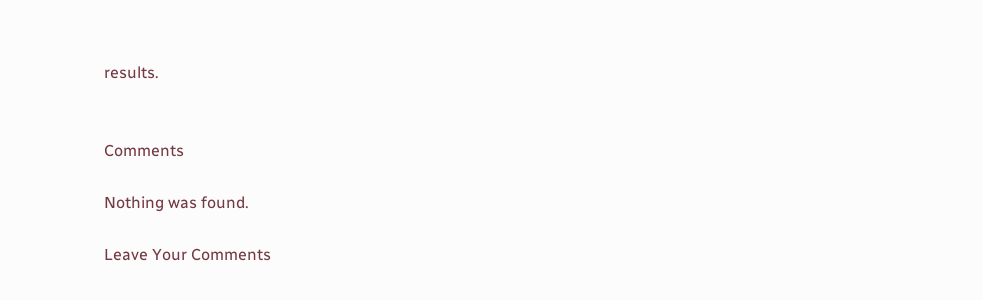results.


Comments

Nothing was found.

Leave Your Comments